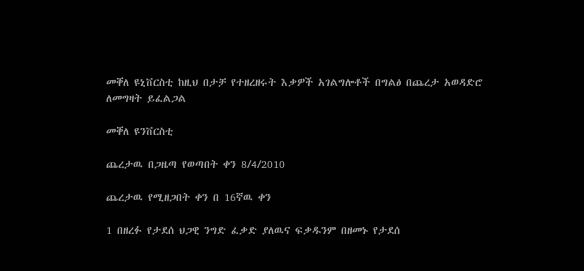መቐለ ዩኒቨርስቲ ከዚህ በታቻ የተዘረዘሩት እቃዎች አገልግሎቶች በግልፅ በጨረታ አወዳድሮ ለመግዛት ይፈልጋል

መቐለ ዩንቨርስቲ

ጨረታዉ በጋዜጣ የወጣበት ቀን 8/4/2010

ጨረታዉ የሚዘጋበት ቀን በ 16ኛዉ ቀን

1 በዘረፉ የታደሰ ህጋዊ ንግድ ፈቃድ ያለዉና ፍቃዱንም በዘመኑ የታደሰ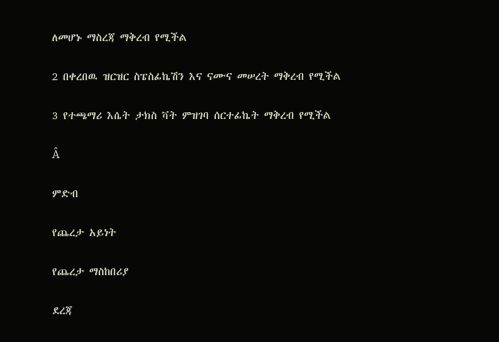ለመሆኑ ማስረጃ ማቅረብ የሚችል

2 በቀረበዉ ዝርዝር ስፔስፊኬሽን እና ናሙና መሠረት ማቅረብ የሚችል

3 የተጫማሪ እሴት ታክስ ቫት ምዝገባ ሰርተፊኬት ማቅረብ የሚችል

Â

ምድብ

የጨረታ አይነት

የጨረታ ማስከበሪያ

ደረጃ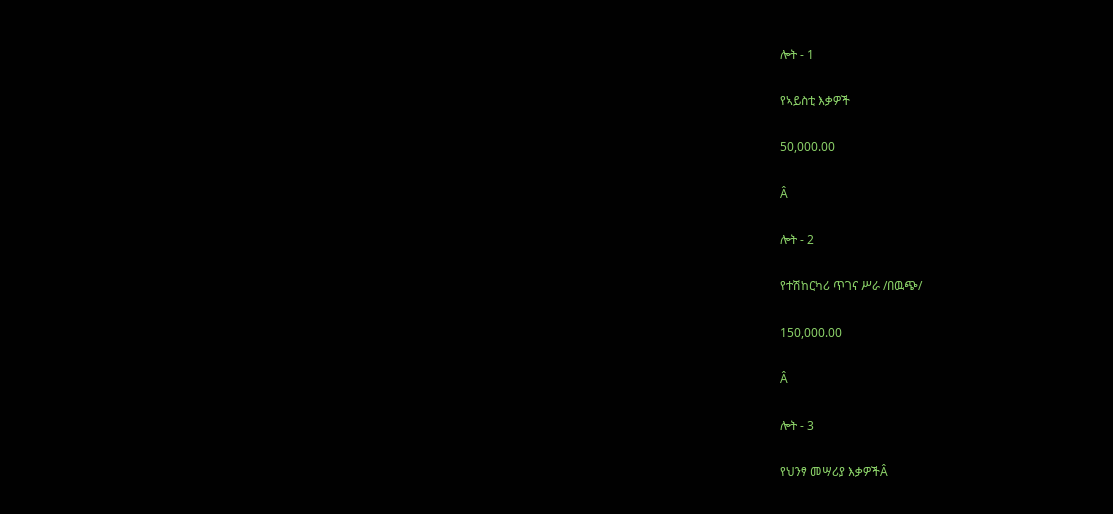ሎት - 1

የኣይስቲ እቃዎች

50,000.00

Â

ሎት - 2

የተሽከርካሪ ጥገና ሥራ /በዉጭ/

150,000.00

Â

ሎት - 3

የህንፃ መሣሪያ እቃዎችÂ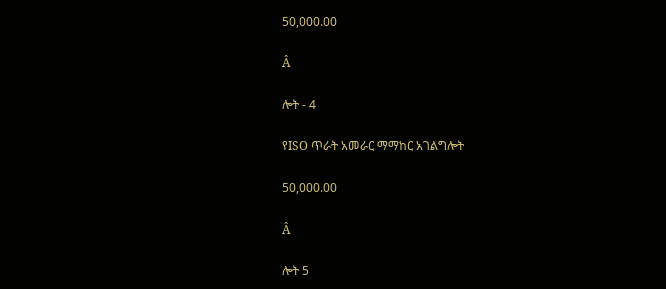50,000.00

Â

ሎት - 4

የISO ጥራት አመራር ማማከር አገልግሎት

50,000.00

Â

ሎት 5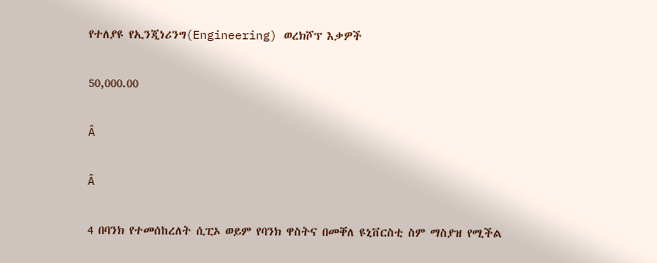የተለያዩ የኢንጂነሪንግ(Engineering) ወረክሾፕ እቃዎች

50,000.00

Â

Â

4 በባንክ የተመሰከረለት ሲፒኦ ወይም የባንክ ዋስትና በመቐለ ዩኒቨርስቲ ስም ማስያዝ የሚችል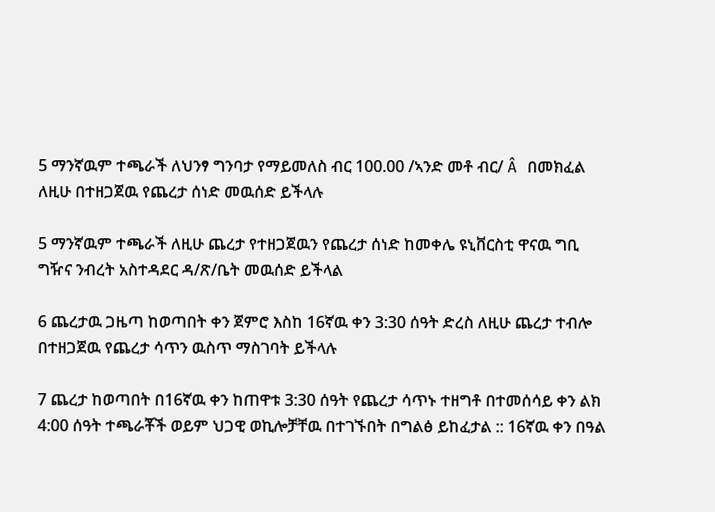5 ማንኛዉም ተጫራች ለህንፃ ግንባታ የማይመለስ ብር 100.00 /ኣንድ መቶ ብር/ Â በመክፈል ለዚሁ በተዘጋጀዉ የጨረታ ሰነድ መዉሰድ ይችላሉ

5 ማንኛዉም ተጫራች ለዚሁ ጨረታ የተዘጋጀዉን የጨረታ ሰነድ ከመቀሌ ዩኒቨርስቲ ዋናዉ ግቢ ግዥና ንብረት አስተዳደር ዳ/ጽ/ቤት መዉሰድ ይችላል

6 ጨረታዉ ጋዜጣ ከወጣበት ቀን ጀምሮ እስከ 16ኛዉ ቀን 3:30 ሰዓት ድረስ ለዚሁ ጨረታ ተብሎ በተዘጋጀዉ የጨረታ ሳጥን ዉስጥ ማስገባት ይችላሉ

7 ጨረታ ከወጣበት በ16ኛዉ ቀን ከጠዋቱ 3:30 ሰዓት የጨረታ ሳጥኑ ተዘግቶ በተመሰሳይ ቀን ልክ 4:00 ሰዓት ተጫራቾች ወይም ህጋዊ ወኪሎቻቸዉ በተገኙበት በግልፅ ይከፈታል :: 16ኛዉ ቀን በዓል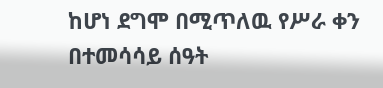ከሆነ ደግሞ በሚጥለዉ የሥራ ቀን በተመሳሳይ ሰዓት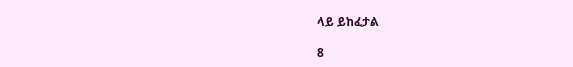ላይ ይከፈታል

8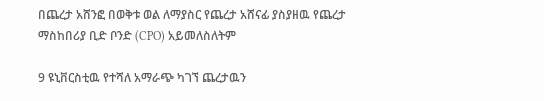በጨረታ አሸንፎ በወቅቱ ወል ለማያስር የጨረታ አሸናፊ ያስያዘዉ የጨረታ ማስከበሪያ ቢድ ቦንድ (CPO) አይመለስለትም

9 ዩኒቨርስቲዉ የተሻለ አማራጭ ካገኘ ጨረታዉን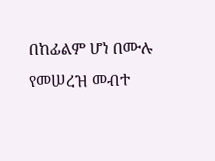በከፊልም ሆነ በሙሉ የመሠረዝ መብተ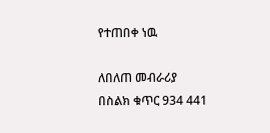የተጠበቀ ነዉ

ለበለጠ መብራሪያ በስልክ ቁጥር 934 441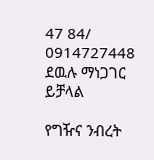47 84/ 0914727448 ደዉሉ ማነጋገር ይቻላል

የግዥና ንብረት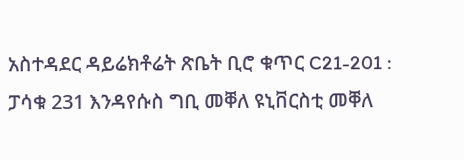አስተዳደር ዳይሬክቶሬት ጽቤት ቢሮ ቁጥር C21-201 : ፓሳቁ 231 እንዳየሱስ ግቢ መቐለ ዩኒቨርስቲ መቐለ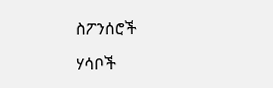ስፖንሰሮች

ሃሳቦች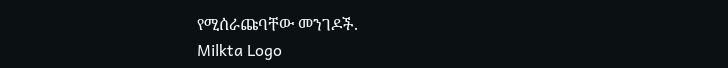የሚሰራጩባቸው መንገዶች.
Milkta Logo